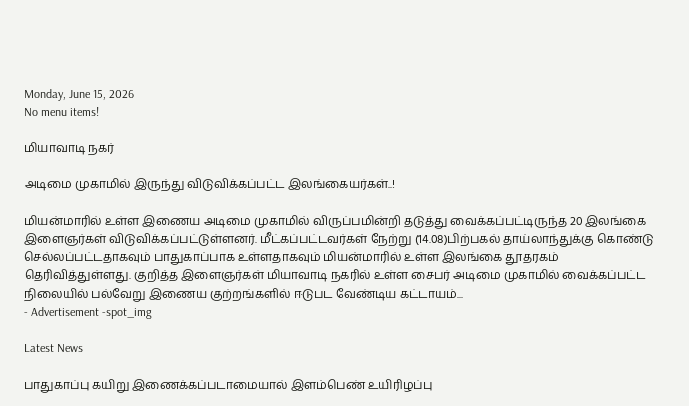Monday, June 15, 2026
No menu items!

மியாவாடி நகர்

அடிமை முகாமில் இருந்து விடுவிக்கப்பட்ட இலங்கையர்கள்..!

மியன்மாரில் உள்ள இணைய அடிமை முகாமில் விருப்பமின்றி தடுத்து வைக்கப்பட்டிருந்த 20 இலங்கை இளைஞர்கள் விடுவிக்கப்பட்டுள்ளனர். மீட்கப்பட்டவர்கள் நேற்று (14.08)பிற்பகல் தாய்லாந்துக்கு கொண்டு செல்லப்பட்டதாகவும் பாதுகாப்பாக உள்ளதாகவும் மியன்மாரில் உள்ள இலங்கை தூதரகம் தெரிவித்துள்ளது. குறித்த இளைஞர்கள் மியாவாடி நகரில் உள்ள சைபர் அடிமை முகாமில் வைக்கப்பட்ட நிலையில் பல்வேறு இணைய குற்றங்களில் ஈடுபட வேண்டிய கட்டாயம்...
- Advertisement -spot_img

Latest News

பாதுகாப்பு கயிறு இணைக்கப்படாமையால் இளம்பெண் உயிரிழப்பு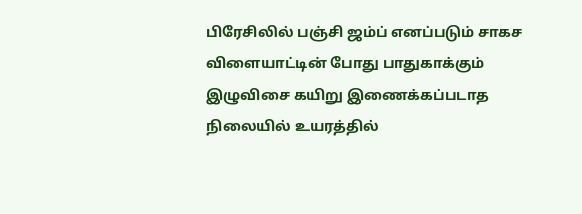பிரேசிலில் பஞ்சி ஜம்ப் எனப்படும் சாகச விளையாட்டின் போது பாதுகாக்கும் இழுவிசை கயிறு இணைக்கப்படாத நிலையில் உயரத்தில்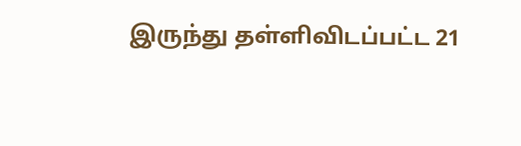இருந்து தள்ளிவிடப்பட்ட 21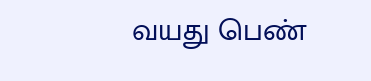வயது பெண்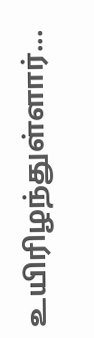உயிரிழந்துள்ளார்...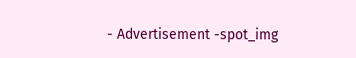- Advertisement -spot_img